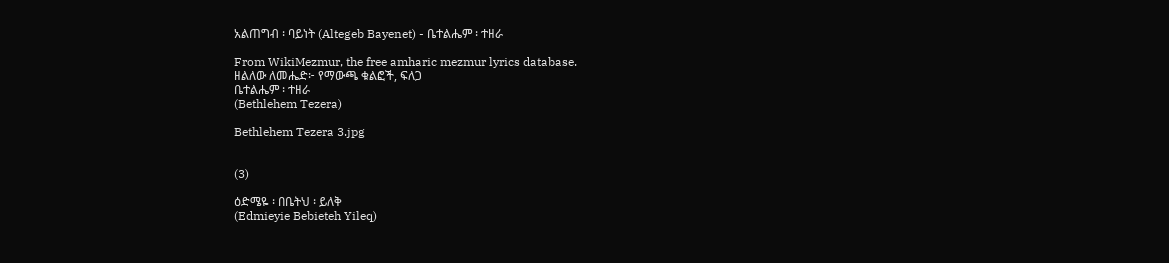አልጠግብ ፡ ባይነት (Altegeb Bayenet) - ቤተልሔም ፡ ተዘራ

From WikiMezmur, the free amharic mezmur lyrics database.
ዘልለው ለመሔድ፦ የማውጫ ቁልፎች, ፍለጋ
ቤተልሔም ፡ ተዘራ
(Bethlehem Tezera)

Bethlehem Tezera 3.jpg


(3)

ዕድሜዬ ፡ በቤትህ ፡ ይለቅ
(Edmieyie Bebieteh Yileq)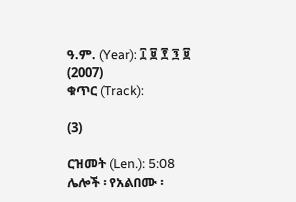ዓ.ም. (Year): ፲ ፱ ፻ ፺ ፱ (2007)
ቁጥር (Track):

(3)

ርዝመት (Len.): 5:08
ሌሎች ፡ የአልበሙ ፡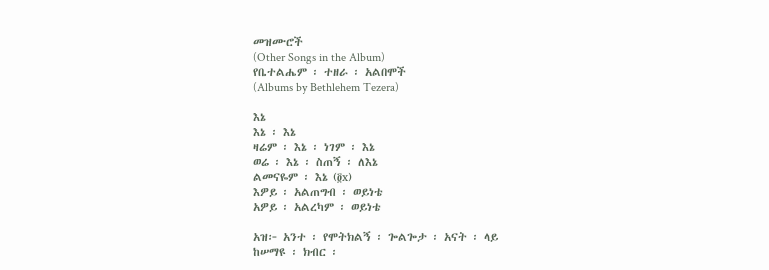መዝሙሮች
(Other Songs in the Album)
የቤተልሔም ፡ ተዘራ ፡ አልበሞች
(Albums by Bethlehem Tezera)

እኔ
እኔ ፡ እኔ
ዛሬም ፡ እኔ ፡ ነገም ፡ እኔ
ወሬ ፡ እኔ ፡ ስጠኝ ፡ ለእኔ
ልመናዬም ፡ እኔ (፬x)
እዎይ ፡ አልጠግብ ፡ ወይነቴ
አዎይ ፡ አልረካም ፡ ወይነቴ

አዝ፦ አንተ ፡ የሞትክልኝ ፡ ጐልጐታ ፡ አናት ፡ ላይ
ከሠማዩ ፡ ክብር ፡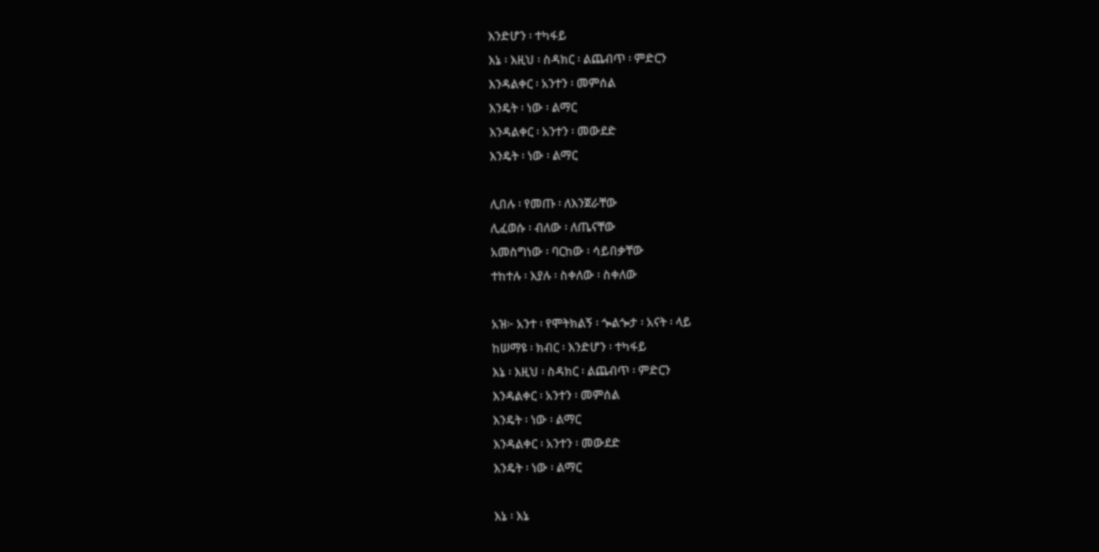እንድሆን ፡ ተካፋይ
እኔ ፡ እዚህ ፡ ስዳክር ፡ ልጨብጥ ፡ ምድርን
እንዳልቀር ፡ አንተን ፡ መምሰል
እንዴት ፡ ነው ፡ ልማር
እንዳልቀር ፡ አንተን ፡ መውደድ
እንዴት ፡ ነው ፡ ልማር

ሊበሉ ፡ የመጡ ፡ ለእንጀራቸው
ሊፈወሱ ፡ ብለው ፡ ለጤናቸው
አመስግነው ፡ ባርከው ፡ ሳይበቃቸው
ተከተሉ ፡ እያሉ ፡ ስቀለው ፡ ስቀለው

አዝ፦ አንተ ፡ የሞትክልኝ ፡ ጐልጐታ ፡ አናት ፡ ላይ
ከሠማዩ ፡ ክብር ፡ እንድሆን ፡ ተካፋይ
እኔ ፡ እዚህ ፡ ስዳክር ፡ ልጨብጥ ፡ ምድርን
እንዳልቀር ፡ አንተን ፡ መምሰል
እንዴት ፡ ነው ፡ ልማር
እንዳልቀር ፡ አንተን ፡ መውደድ
እንዴት ፡ ነው ፡ ልማር

እኔ ፡ እኔ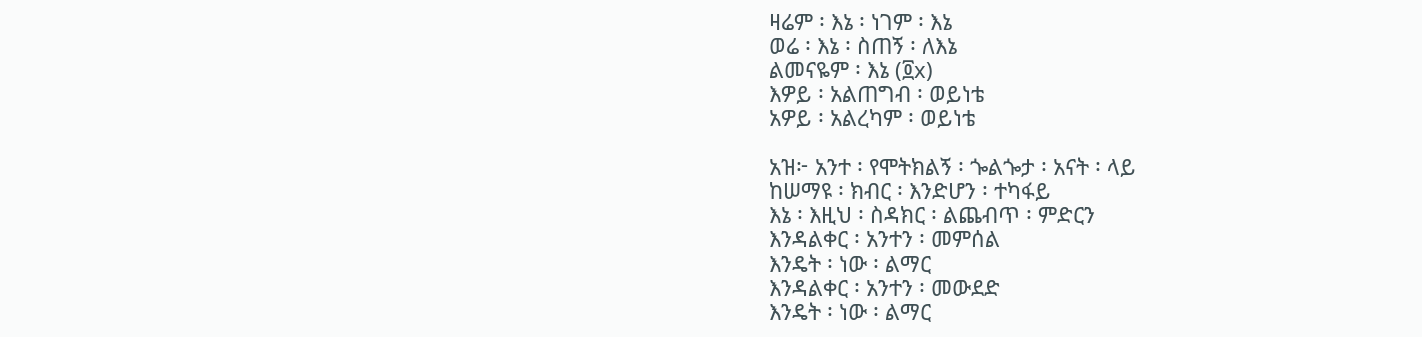ዛሬም ፡ እኔ ፡ ነገም ፡ እኔ
ወሬ ፡ እኔ ፡ ስጠኝ ፡ ለእኔ
ልመናዬም ፡ እኔ (፬x)
እዎይ ፡ አልጠግብ ፡ ወይነቴ
አዎይ ፡ አልረካም ፡ ወይነቴ

አዝ፦ አንተ ፡ የሞትክልኝ ፡ ጐልጐታ ፡ አናት ፡ ላይ
ከሠማዩ ፡ ክብር ፡ እንድሆን ፡ ተካፋይ
እኔ ፡ እዚህ ፡ ስዳክር ፡ ልጨብጥ ፡ ምድርን
እንዳልቀር ፡ አንተን ፡ መምሰል
እንዴት ፡ ነው ፡ ልማር
እንዳልቀር ፡ አንተን ፡ መውደድ
እንዴት ፡ ነው ፡ ልማር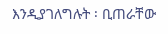እንዲያገለግሉት ፡ ቢጠራቸው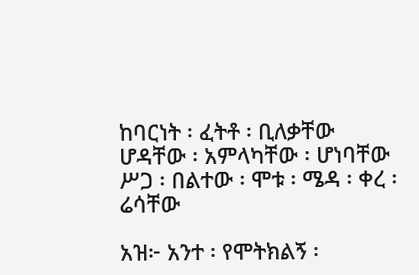ከባርነት ፡ ፈትቶ ፡ ቢለቃቸው
ሆዳቸው ፡ አምላካቸው ፡ ሆነባቸው
ሥጋ ፡ በልተው ፡ ሞቱ ፡ ሜዳ ፡ ቀረ ፡ ሬሳቸው

አዝ፦ አንተ ፡ የሞትክልኝ ፡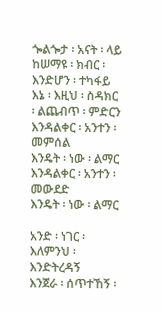ጐልጐታ ፡ አናት ፡ ላይ
ከሠማዩ ፡ ክብር ፡ እንድሆን ፡ ተካፋይ
እኔ ፡ እዚህ ፡ ስዳክር ፡ ልጨብጥ ፡ ምድርን
እንዳልቀር ፡ አንተን ፡ መምሰል
እንዴት ፡ ነው ፡ ልማር
እንዳልቀር ፡ አንተን ፡ መውደድ
እንዴት ፡ ነው ፡ ልማር

አንድ ፡ ነገር ፡ እለምንህ ፡ እንድትረዳኝ
እንጀራ ፡ ሰጥተኸኝ ፡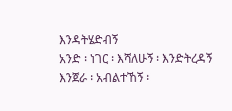እንዳትሄድብኝ
አንድ ፡ ነገር ፡ እሻለሁኝ ፡ እንድትረዳኝ
እንጀራ ፡ አብልተኸኝ ፡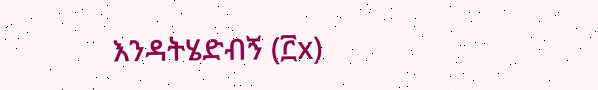እንዳትሄድብኝ (፫x)